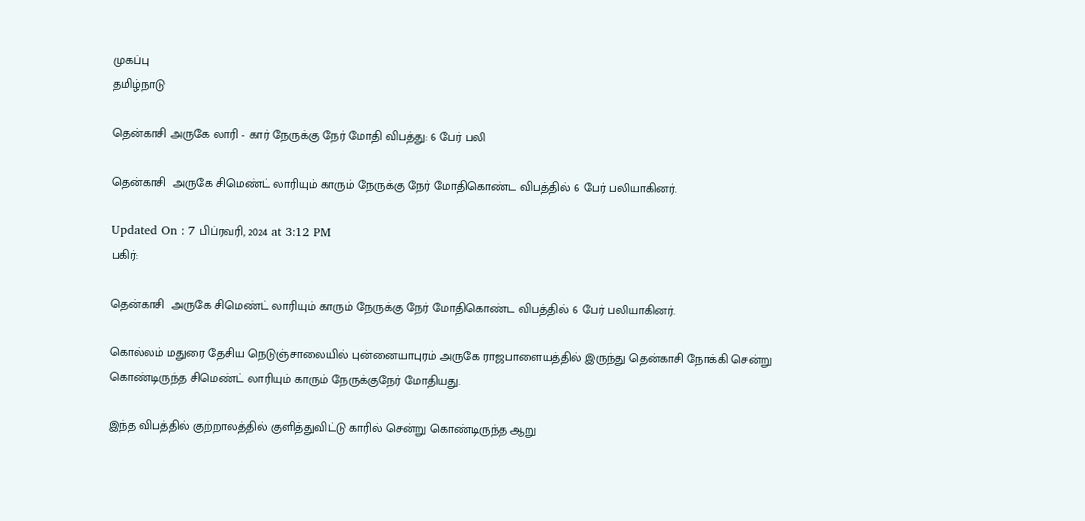முகப்பு
தமிழ்நாடு

தென்காசி அருகே லாரி - கார் நேருக்கு நேர் மோதி விபத்து: 6 பேர் பலி

தென்காசி  அருகே சிமெண்ட் லாரியும் காரும் நேருக்கு நேர் மோதிகொண்ட விபத்தில் 6 பேர் பலியாகினர்.

Updated On : 7 பிப்ரவரி, 2024 at 3:12 PM
பகிர்:

தென்காசி  அருகே சிமெண்ட் லாரியும் காரும் நேருக்கு நேர் மோதிகொண்ட விபத்தில் 6 பேர் பலியாகினர்.

கொல்லம் மதுரை தேசிய நெடுஞ்சாலையில் புன்னையாபுரம் அருகே ராஜபாளையத்தில் இருந்து தென்காசி நோக்கி சென்று கொண்டிருந்த சிமெண்ட் லாரியும் காரும் நேருக்குநேர் மோதியது.

இந்த விபத்தில் குற்றாலத்தில் குளித்துவிட்டு காரில் சென்று கொண்டிருந்த ஆறு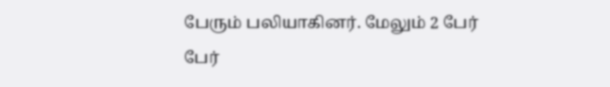பேரும் பலியாகினர். மேலும் 2 பேர் பேர்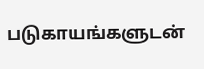படுகாயங்களுடன்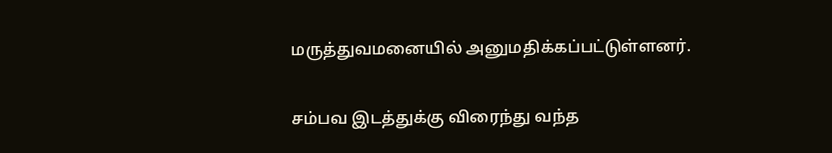மருத்துவமனையில் அனுமதிக்கப்பட்டுள்ளனர்.

சம்பவ இடத்துக்கு விரைந்து வந்த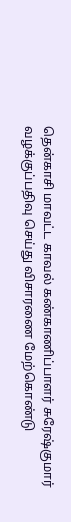தென்காசி மாவட்ட காவல் கண்காணிப்பாளர் சுரேஷ்குமார் வழக்குப்பதிவு செய்து விசாரணை மேற்கொண்டு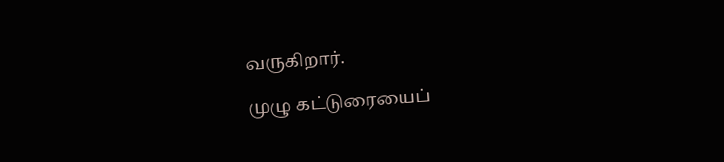வருகிறார்.

முழு கட்டுரையைப்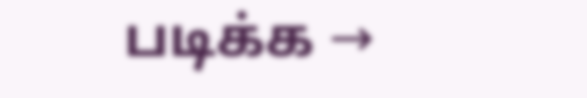படிக்க →